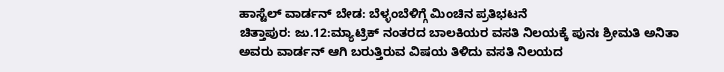ಹಾಸ್ಟೆಲ್ ವಾರ್ಡನ್ ಬೇಡ: ಬೆಳ್ಳಂಬೆಳಿಗ್ಗೆ ಮಿಂಚಿನ ಪ್ರತಿಭಟನೆ
ಚಿತ್ತಾಪುರ: ಜು.12:ಮ್ಯಾಟ್ರಿಕ್ ನಂತರದ ಬಾಲಕಿಯರ ವಸತಿ ನಿಲಯಕ್ಕೆ ಪುನಃ ಶ್ರೀಮತಿ ಅನಿತಾ ಅವರು ವಾರ್ಡನ್ ಆಗಿ ಬರುತ್ತಿರುವ ವಿಷಯ ತಿಳಿದು ವಸತಿ ನಿಲಯದ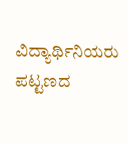ವಿದ್ಯಾರ್ಥಿನಿಯರು ಪಟ್ಟಣದ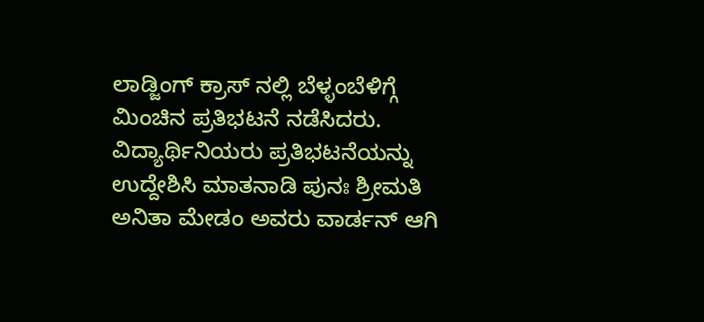ಲಾಡ್ಜಿಂಗ್ ಕ್ರಾಸ್ ನಲ್ಲಿ ಬೆಳ್ಳಂಬೆಳಿಗ್ಗೆ ಮಿಂಚಿನ ಪ್ರತಿಭಟನೆ ನಡೆಸಿದರು.
ವಿದ್ಯಾರ್ಥಿನಿಯರು ಪ್ರತಿಭಟನೆಯನ್ನು ಉದ್ದೇಶಿಸಿ ಮಾತನಾಡಿ ಪುನಃ ಶ್ರೀಮತಿ ಅನಿತಾ ಮೇಡಂ ಅವರು ವಾರ್ಡನ್ ಆಗಿ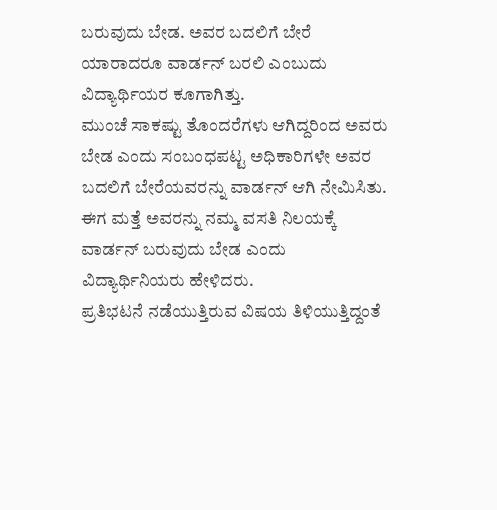ಬರುವುದು ಬೇಡ. ಅವರ ಬದಲಿಗೆ ಬೇರೆ ಯಾರಾದರೂ ವಾರ್ಡನ್ ಬರಲಿ ಎಂಬುದು ವಿದ್ಯಾರ್ಥಿಯರ ಕೂಗಾಗಿತ್ತು.
ಮುಂಚೆ ಸಾಕಷ್ಟು ತೊಂದರೆಗಳು ಆಗಿದ್ದರಿಂದ ಅವರು ಬೇಡ ಎಂದು ಸಂಬಂಧಪಟ್ಟ ಅಧಿಕಾರಿಗಳೇ ಅವರ ಬದಲಿಗೆ ಬೇರೆಯವರನ್ನು ವಾರ್ಡನ್ ಆಗಿ ನೇಮಿಸಿತು. ಈಗ ಮತ್ತೆ ಅವರನ್ನು ನಮ್ಮ ವಸತಿ ನಿಲಯಕ್ಕೆ ವಾರ್ಡನ್ ಬರುವುದು ಬೇಡ ಎಂದು ವಿದ್ಯಾರ್ಥಿನಿಯರು ಹೇಳಿದರು.
ಪ್ರತಿಭಟನೆ ನಡೆಯುತ್ತಿರುವ ವಿಷಯ ತಿಳಿಯುತ್ತಿದ್ದಂತೆ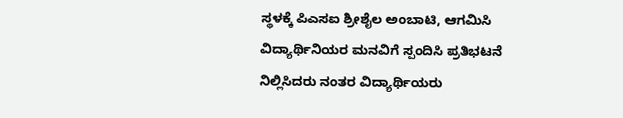ಸ್ಥಳಕ್ಕೆ ಪಿಎಸಐ ಶ್ರೀಶೈಲ ಅಂಬಾಟಿ, ಆಗಮಿಸಿ ವಿದ್ಯಾರ್ಥಿನಿಯರ ಮನವಿಗೆ ಸ್ಪಂದಿಸಿ ಪ್ರತಿಭಟನೆ ನಿಲ್ಲಿಸಿದರು ನಂತರ ವಿದ್ಯಾರ್ಥಿಯರು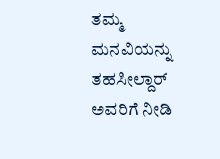ತಮ್ಮ ಮನವಿಯನ್ನು ತಹಸೀಲ್ದಾರ್ ಅವರಿಗೆ ನೀಡಿ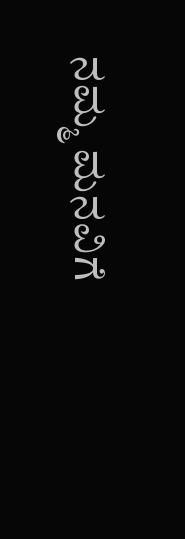ನಮ್ಮ ಮನವಿಗೆ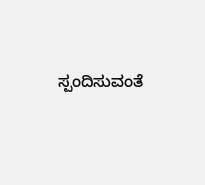ಸ್ಪಂದಿಸುವಂತೆ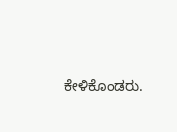ಕೇಳಿಕೊಂಡರು.